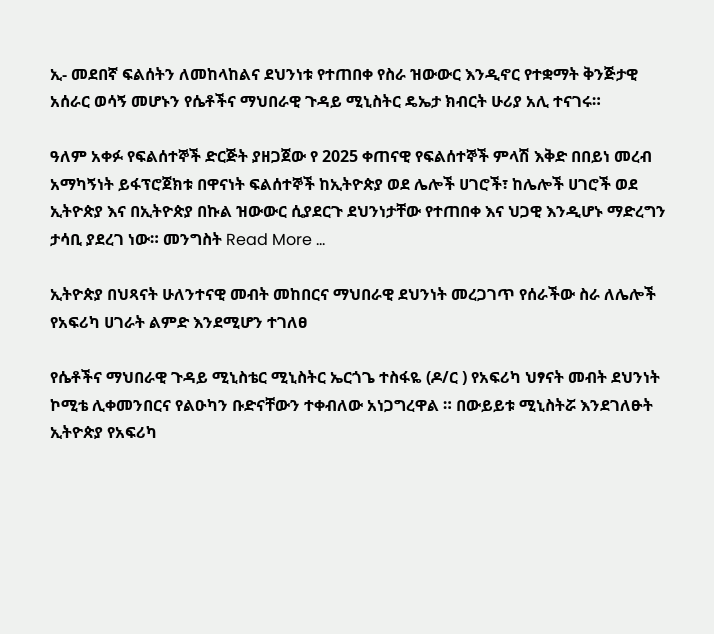ኢ- መደበኛ ፍልሰትን ለመከላከልና ደህንነቱ የተጠበቀ የስራ ዝውውር እንዲኖር የተቋማት ቅንጅታዊ አሰራር ወሳኝ መሆኑን የሴቶችና ማህበራዊ ጉዳይ ሚኒስትር ዴኤታ ክብርት ሁሪያ አሊ ተናገሩ።

ዓለም አቀፉ የፍልሰተኞች ድርጅት ያዘጋጀው የ 2025 ቀጠናዊ የፍልሰተኞች ምላሽ እቅድ በበይነ መረብ አማካኝነት ይፋፕሮጀክቱ በዋናነት ፍልሰተኞች ከኢትዮጵያ ወደ ሌሎች ሀገሮች፣ ከሌሎች ሀገሮች ወደ ኢትዮጵያ እና በኢትዮጵያ በኩል ዝውውር ሲያደርጉ ደህንነታቸው የተጠበቀ እና ህጋዊ እንዲሆኑ ማድረግን ታሳቢ ያደረገ ነው። መንግስት Read More …

ኢትዮጵያ በህጻናት ሁለንተናዊ መብት መከበርና ማህበራዊ ደህንነት መረጋገጥ የሰራችው ስራ ለሌሎች የአፍሪካ ሀገራት ልምድ እንደሚሆን ተገለፀ

የሴቶችና ማህበራዊ ጉዳይ ሚኒስቴር ሚኒስትር ኤርጎጌ ተስፋዬ (ዶ/ር ) የአፍሪካ ህፃናት መብት ደህንነት ኮሚቴ ሊቀመንበርና የልዑካን ቡድናቸውን ተቀብለው አነጋግረዋል ። በውይይቱ ሚኒስትሯ እንደገለፁት ኢትዮጵያ የአፍሪካ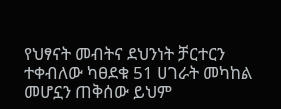የህፃናት መብትና ደህንነት ቻርተርን ተቀብለው ካፀደቁ 51 ሀገራት መካከል መሆኗን ጠቅሰው ይህም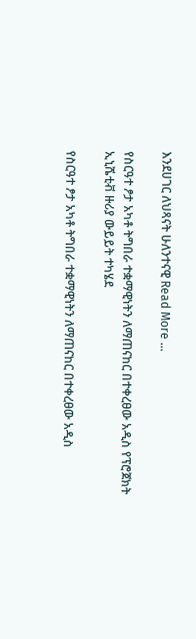እንደሀገር ለህጻናት ሁለንተናዊ Read More …

የስርዓተ ፆታ አካቶ ትግበራ ተቋማዊነትን ለማጠናከር በተቀረፀው አዲስ የፕሮጀክት ኢኒሼቲቭ ዙሪያ ውይይት ተካሄደ

የስርዓተ ፆታ አካቶ ትግበራ ተቋማዊነትን ለማጠናከር በተቀረፀው አዲስ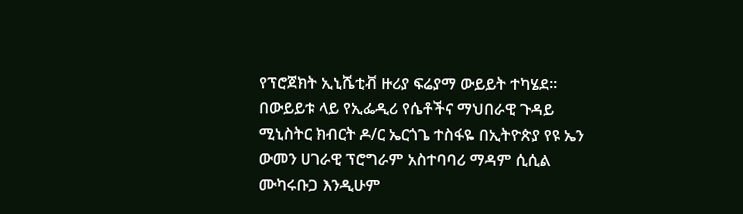የፕሮጀክት ኢኒሼቲቭ ዙሪያ ፍሬያማ ውይይት ተካሄደ። በውይይቱ ላይ የኢፌዲሪ የሴቶችና ማህበራዊ ጉዳይ ሚኒስትር ክብርት ዶ/ር ኤርጎጌ ተስፋዬ በኢትዮጵያ የዩ ኤን ውመን ሀገራዊ ፕሮግራም አስተባባሪ ማዳም ሲሲል ሙካሩቡጋ እንዲሁም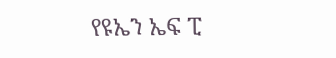የዩኤን ኤፍ ፒ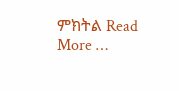ምክትል Read More …